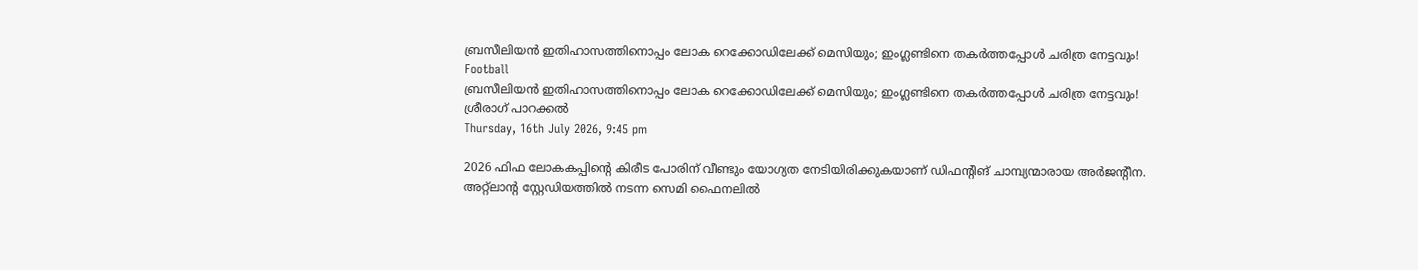ബ്രസീലിയന്‍ ഇതിഹാസത്തിനൊപ്പം ലോക റെക്കോഡിലേക്ക് മെസിയും; ഇംഗ്ലണ്ടിനെ തകര്‍ത്തപ്പോള്‍ ചരിത്ര നേട്ടവും!
Football
ബ്രസീലിയന്‍ ഇതിഹാസത്തിനൊപ്പം ലോക റെക്കോഡിലേക്ക് മെസിയും; ഇംഗ്ലണ്ടിനെ തകര്‍ത്തപ്പോള്‍ ചരിത്ര നേട്ടവും!
ശ്രീരാഗ് പാറക്കല്‍
Thursday, 16th July 2026, 9:45 pm

2026 ഫിഫ ലോകകപ്പിന്റെ കിരീട പോരിന് വീണ്ടും യോഗ്യത നേടിയിരിക്കുകയാണ് ഡിഫന്റിങ് ചാമ്പ്യന്മാരായ അര്‍ജന്റീന. അറ്റ്‌ലാന്റ സ്റ്റേഡിയത്തില്‍ നടന്ന സെമി ഫൈനലില്‍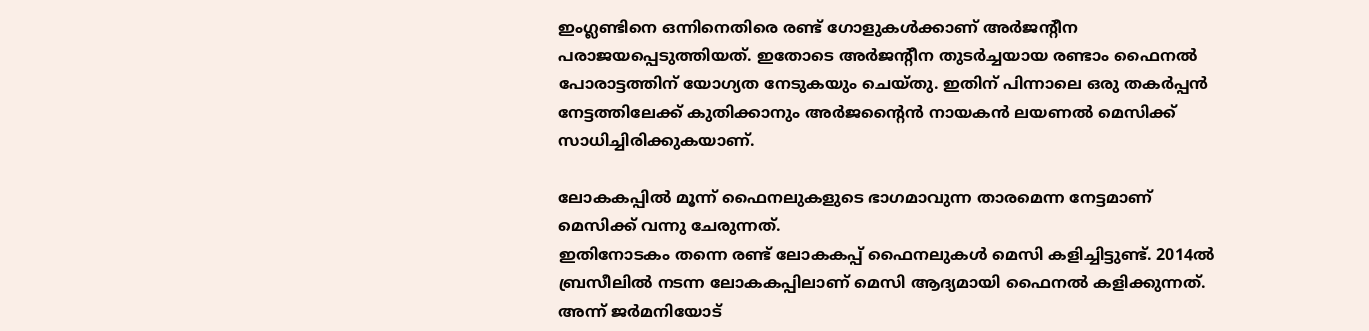ഇംഗ്ലണ്ടിനെ ഒന്നിനെതിരെ രണ്ട് ഗോളുകള്‍ക്കാണ് അര്‍ജന്റീന പരാജയപ്പെടുത്തിയത്. ഇതോടെ അര്‍ജന്റീന തുടര്‍ച്ചയായ രണ്ടാം ഫൈനല്‍ പോരാട്ടത്തിന് യോഗ്യത നേടുകയും ചെയ്തു. ഇതിന് പിന്നാലെ ഒരു തകര്‍പ്പന്‍ നേട്ടത്തിലേക്ക് കുതിക്കാനും അര്‍ജന്റൈന്‍ നായകന്‍ ലയണല്‍ മെസിക്ക് സാധിച്ചിരിക്കുകയാണ്.

ലോകകപ്പില്‍ മൂന്ന് ഫൈനലുകളുടെ ഭാഗമാവുന്ന താരമെന്ന നേട്ടമാണ് മെസിക്ക് വന്നു ചേരുന്നത്.
ഇതിനോടകം തന്നെ രണ്ട് ലോകകപ്പ് ഫൈനലുകള്‍ മെസി കളിച്ചിട്ടുണ്ട്. 2014ല്‍ ബ്രസീലില്‍ നടന്ന ലോകകപ്പിലാണ് മെസി ആദ്യമായി ഫൈനല്‍ കളിക്കുന്നത്. അന്ന് ജര്‍മനിയോട്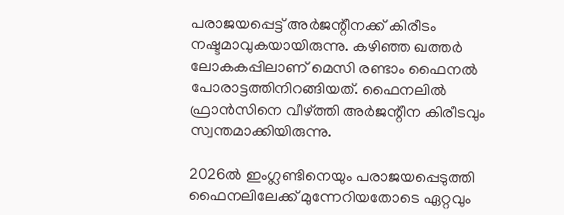പരാജയപ്പെട്ട് അര്‍ജന്റീനക്ക് കിരീടം നഷ്ടമാവുകയായിരുന്നു. കഴിഞ്ഞ ഖത്തര്‍ ലോകകപ്പിലാണ് മെസി രണ്ടാം ഫൈനല്‍ പോരാട്ടത്തിനിറങ്ങിയത്. ഫൈനലില്‍ ഫ്രാന്‍സിനെ വീഴ്ത്തി അര്‍ജന്റീന കിരീടവും സ്വന്തമാക്കിയിരുന്നു.

2026ല്‍ ഇംഗ്ലണ്ടിനെയും പരാജയപ്പെടുത്തി ഫൈനലിലേക്ക് മുന്നേറിയതോടെ ഏറ്റവും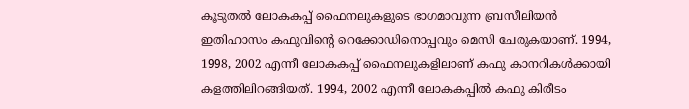കൂടുതല്‍ ലോകകപ്പ് ഫൈനലുകളുടെ ഭാഗമാവുന്ന ബ്രസീലിയന്‍ ഇതിഹാസം കഫുവിന്റെ റെക്കോഡിനൊപ്പവും മെസി ചേരുകയാണ്. 1994, 1998, 2002 എന്നീ ലോകകപ്പ് ഫൈനലുകളിലാണ് കഫു കാനറികള്‍ക്കായി കളത്തിലിറങ്ങിയത്. 1994, 2002 എന്നീ ലോകകപ്പില്‍ കഫു കിരീടം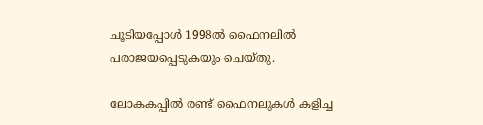ചൂടിയപ്പോള്‍ 1998ല്‍ ഫൈനലില്‍ പരാജയപ്പെടുകയും ചെയ്തു.

ലോകകപ്പില്‍ രണ്ട് ഫൈനലുകള്‍ കളിച്ച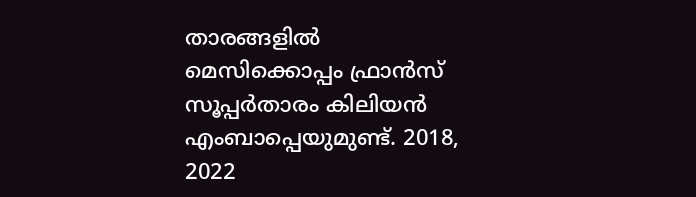താരങ്ങളില്‍ മെസിക്കൊപ്പം ഫ്രാന്‍സ് സൂപ്പര്‍താരം കിലിയന്‍ എംബാപ്പെയുമുണ്ട്. 2018, 2022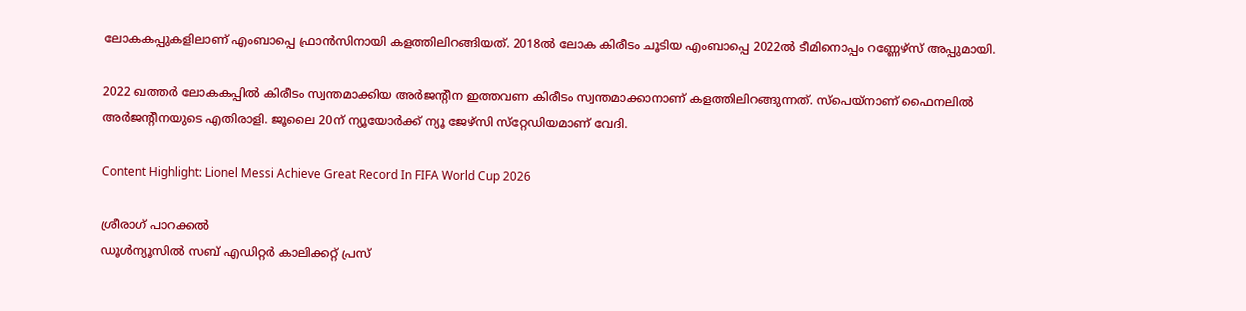ലോകകപ്പുകളിലാണ് എംബാപ്പെ ഫ്രാന്‍സിനായി കളത്തിലിറങ്ങിയത്. 2018ല്‍ ലോക കിരീടം ചൂടിയ എംബാപ്പെ 2022ല്‍ ടീമിനൊപ്പം റണ്ണേഴ്സ് അപ്പുമായി.

2022 ഖത്തര്‍ ലോകകപ്പില്‍ കിരീടം സ്വന്തമാക്കിയ അര്‍ജന്റീന ഇത്തവണ കിരീടം സ്വന്തമാക്കാനാണ് കളത്തിലിറങ്ങുന്നത്. സ്‌പെയ്‌നാണ് ഫൈനലില്‍ അര്‍ജന്റീനയുടെ എതിരാളി. ജൂലൈ 20ന് ന്യൂയോര്‍ക്ക് ന്യൂ ജേഴ്‌സി സ്‌റ്റേഡിയമാണ് വേദി.

Content Highlight: Lionel Messi Achieve Great Record In FIFA World Cup 2026

ശ്രീരാഗ് പാറക്കല്‍
ഡൂള്‍ന്യൂസില്‍ സബ് എഡിറ്റര്‍ കാലിക്കറ്റ് പ്രസ്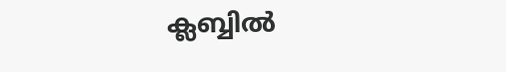ക്ലബ്ബില്‍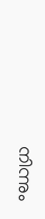നിന്നും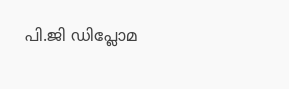പി.ജി ഡിപ്ലോമ